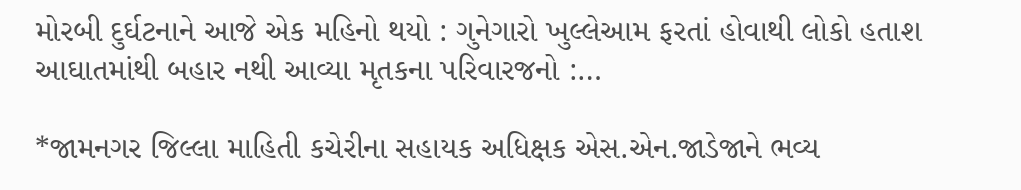મોરબી દુર્ઘટનાને આજે એક મહિનો થયો : ગુનેગારો ખુલ્લેઆમ ફરતાં હોવાથી લોકો હતાશ આઘાતમાંથી બહાર નથી આવ્યા મૃતકના પરિવારજનો :…

*જામનગર જિલ્લા માહિતી કચેરીના સહાયક અધિક્ષક એસ.એન.જાડેજાને ભવ્ય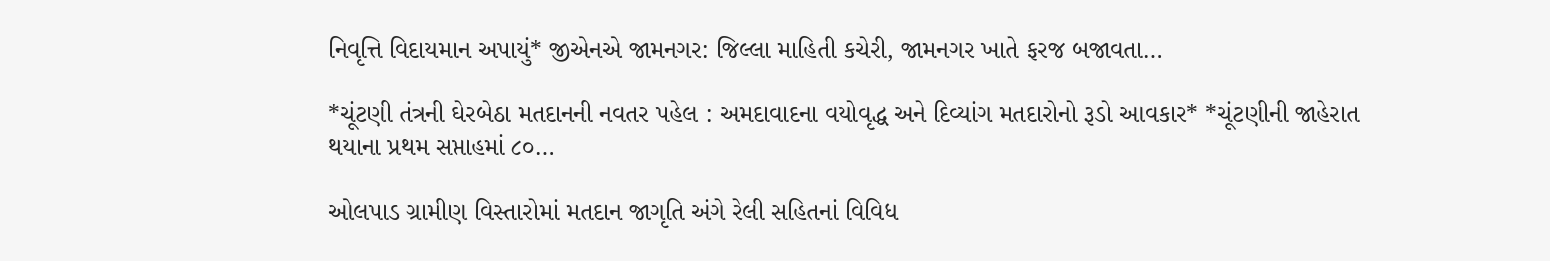નિવૃત્તિ વિદાયમાન અપાયું* જીએનએ જામનગર: જિલ્લા માહિતી કચેરી, જામનગર ખાતે ફરજ બજાવતા…

*ચૂંટણી તંત્રની ઘેરબેઠા મતદાનની નવતર પહેલ : અમદાવાદના વયોવૃદ્ધ અને દિવ્યાંગ મતદારોનો રૂડો આવકાર* *ચૂંટણીની જાહેરાત થયાના પ્રથમ સપ્તાહમાં ૮૦…

ઓલપાડ ગ્રામીણ વિસ્તારોમાં મતદાન જાગૃતિ અંગે રેલી સહિતનાં વિવિધ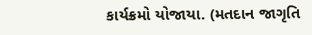કાર્યક્રમો યોજાયા. (મતદાન જાગૃતિ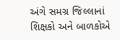અંગે સમગ્ર જિલ્લાનાં શિક્ષકો અને બાળકોએ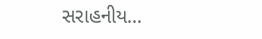સરાહનીય…